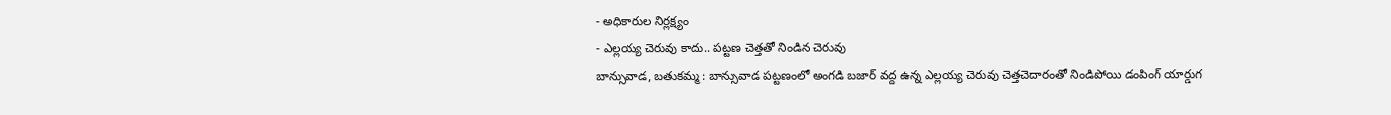- అధికారుల నిర్లక్ష్యం
- ఎల్లయ్య చెరువు కాదు.. పట్టణ చెత్తతో నిండిన చెరువు
బాన్సువాడ, బతుకమ్మ : బాన్సువాడ పట్టణంలో అంగడి బజార్ వద్ద ఉన్న ఎల్లయ్య చెరువు చెత్తచెదారంతో నిండిపోయి డంపింగ్ యార్డుగ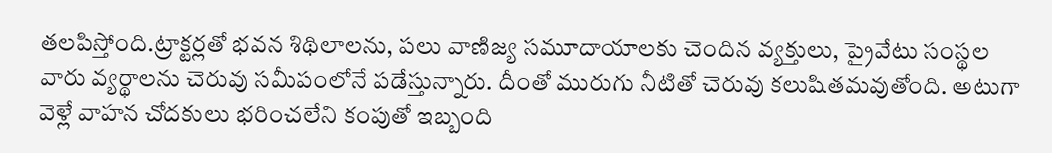తలపిస్తోంది.ట్రాక్టర్లతో భవన శిథిలాలను, పలు వాణిజ్య సమూదాయాలకు చెందిన వ్యక్తులు, ప్రైవేటు సంస్థల వారు వ్యర్థాలను చెరువు సమీపంలోనే పడేస్తున్నారు. దీంతో మురుగు నీటితో చెరువు కలుషితమవుతోంది. అటుగా వెళ్లే వాహన చోదకులు భరించలేని కంపుతో ఇబ్బంది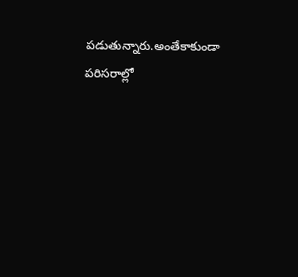పడుతున్నారు.అంతేకాకుండా పరిసరాల్లో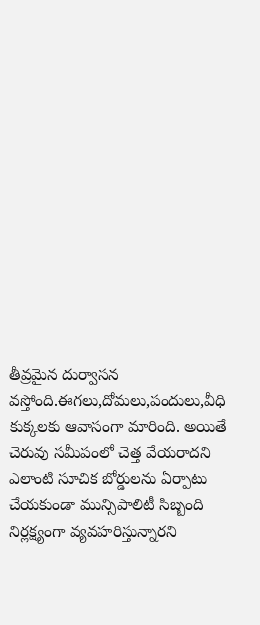తీవ్రమైన దుర్వాసన వస్తోంది.ఈగలు,దోమలు,పందులు,వీధి కుక్కలకు ఆవాసంగా మారింది. అయితే చెరువు సమీపంలో చెత్త వేయరాదని ఎలాంటి సూచిక బోర్డులను ఏర్పాటు చేయకుండా మున్సిపాలిటీ సిబ్బంది నిర్లక్ష్యంగా వ్యవహరిస్తున్నారని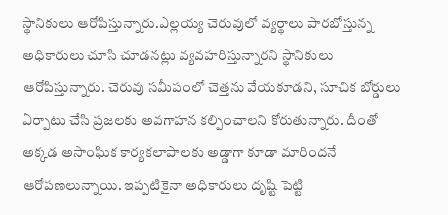స్థానికులు ఆరోపిస్తున్నారు.ఎల్లయ్య చెరువులో వ్యర్థాలు పారబోస్తున్న అధికారులు చూసి చూడనట్లు వ్యవహరిస్తున్నారని స్థానికులు ఆరోపిస్తున్నారు. చెరువు సమీపంలో చెత్తను వేయకూడని, సూచిక బోర్డులు ఏర్పాటు చేసి ప్రజలకు అవగాహన కల్పించాలని కోరుతున్నారు. దీంతో అక్కడ అసాంఘిక కార్యకలాపాలకు అడ్డాగా కూడా మారిందనే ఆరోపణలున్నాయి. ఇప్పటికైనా అధికారులు దృష్టి పెట్టి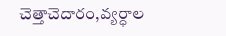చెత్తాచెదారం,వ్యర్ధాల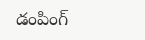డంపింగ్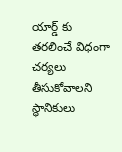యార్డ్ కు తరలించే విధంగా చర్యలు తీసుకోవాలని స్థానికులు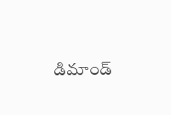డిమాండ్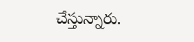చేస్తున్నారు.